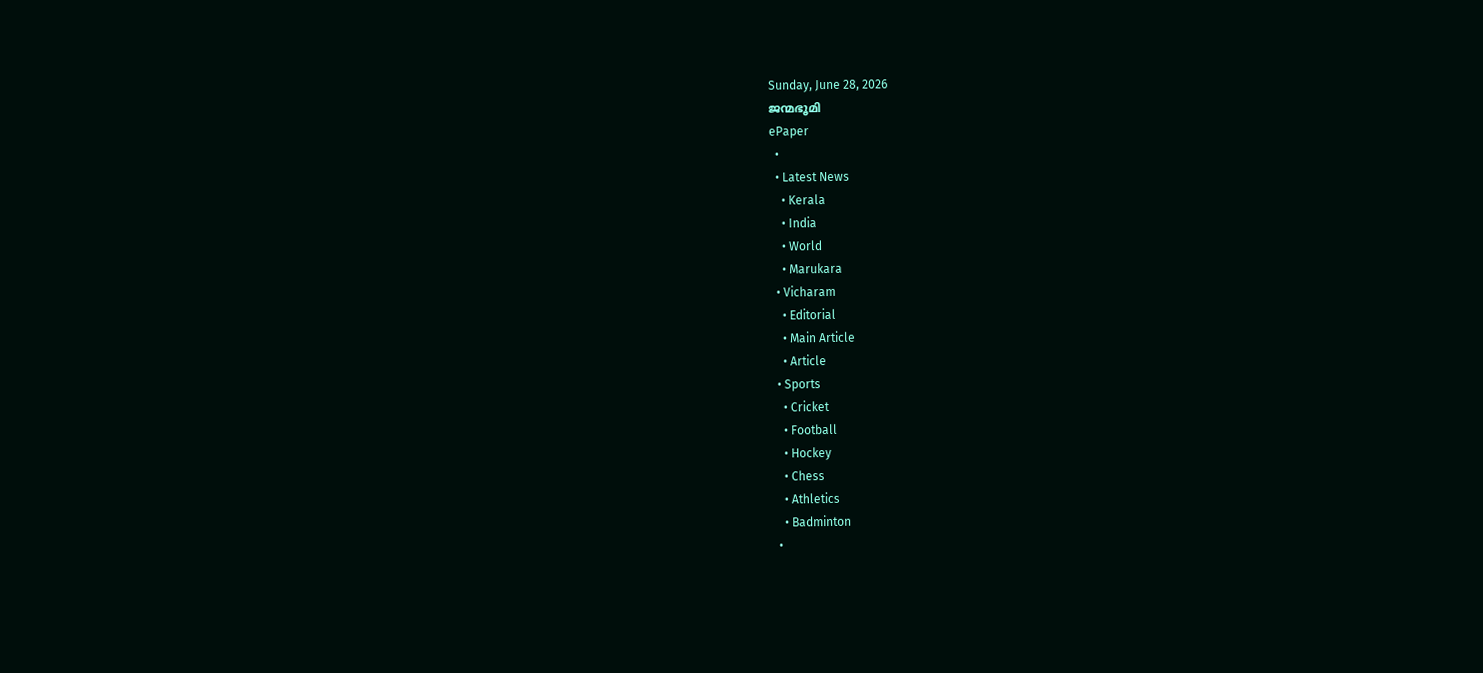Sunday, June 28, 2026
ജന്മഭൂമി
ePaper
  •
  • Latest News
    • Kerala
    • India
    • World
    • Marukara
  • Vicharam
    • Editorial
    • Main Article
    • Article
  • Sports
    • Cricket
    • Football
    • Hockey
    • Chess
    • Athletics
    • Badminton
  •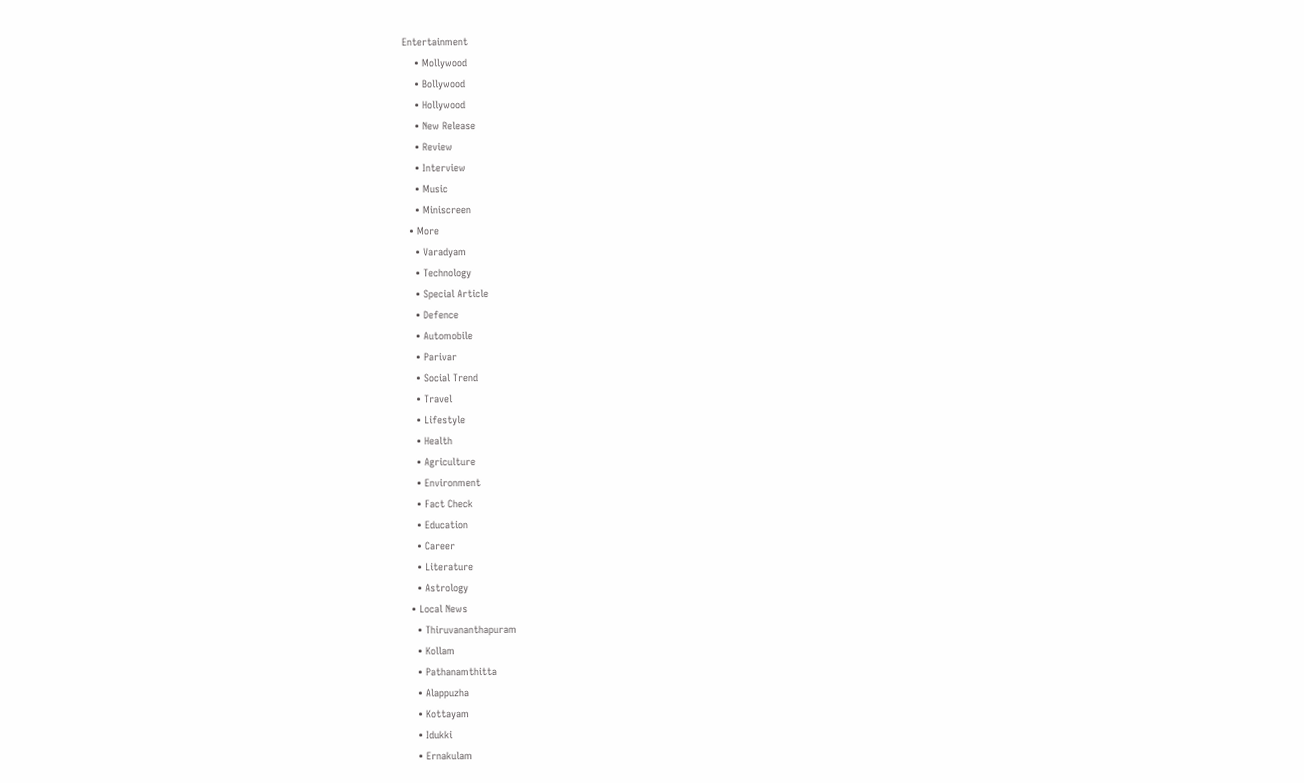Entertainment
    • Mollywood
    • Bollywood
    • Hollywood
    • New Release
    • Review
    • Interview
    • Music
    • Miniscreen
  • More
    • Varadyam
    • Technology
    • Special Article
    • Defence
    • Automobile
    • Parivar
    • Social Trend
    • Travel
    • Lifestyle
    • Health
    • Agriculture
    • Environment
    • Fact Check
    • Education
    • Career
    • Literature
    • Astrology
  • Local News
    • Thiruvananthapuram
    • Kollam
    • Pathanamthitta
    • Alappuzha
    • Kottayam
    • Idukki
    • Ernakulam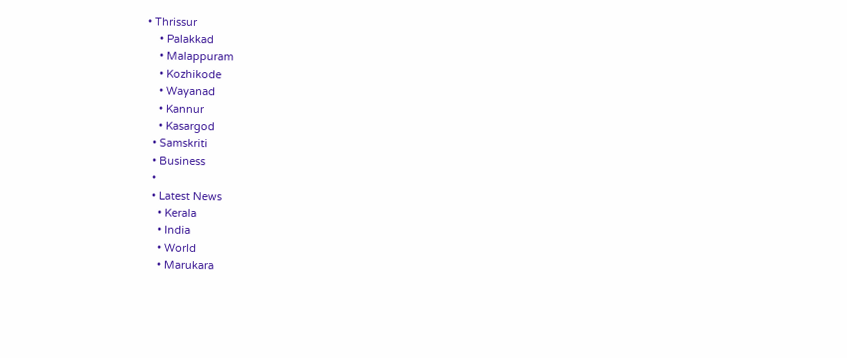• Thrissur
    • Palakkad
    • Malappuram
    • Kozhikode
    • Wayanad
    • Kannur
    • Kasargod
  • Samskriti
  • Business
  •
  • Latest News
    • Kerala
    • India
    • World
    • Marukara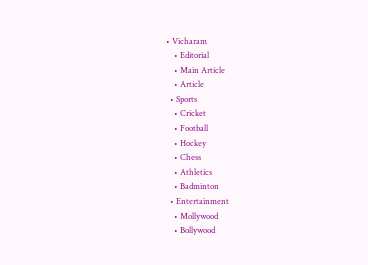• Vicharam
    • Editorial
    • Main Article
    • Article
  • Sports
    • Cricket
    • Football
    • Hockey
    • Chess
    • Athletics
    • Badminton
  • Entertainment
    • Mollywood
    • Bollywood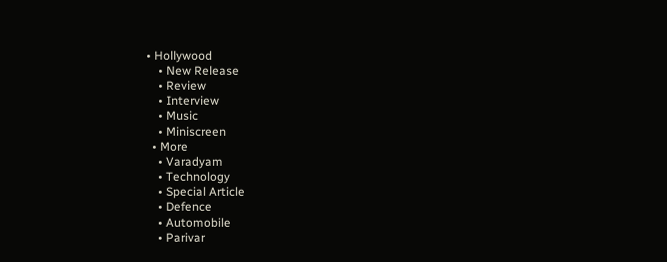• Hollywood
    • New Release
    • Review
    • Interview
    • Music
    • Miniscreen
  • More
    • Varadyam
    • Technology
    • Special Article
    • Defence
    • Automobile
    • Parivar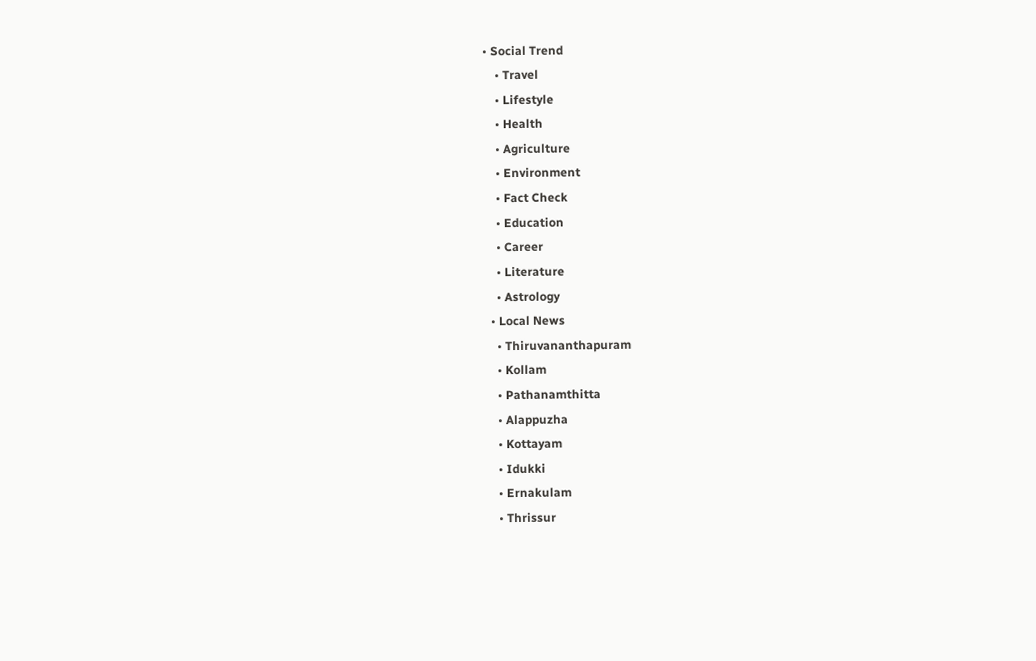• Social Trend
    • Travel
    • Lifestyle
    • Health
    • Agriculture
    • Environment
    • Fact Check
    • Education
    • Career
    • Literature
    • Astrology
  • Local News
    • Thiruvananthapuram
    • Kollam
    • Pathanamthitta
    • Alappuzha
    • Kottayam
    • Idukki
    • Ernakulam
    • Thrissur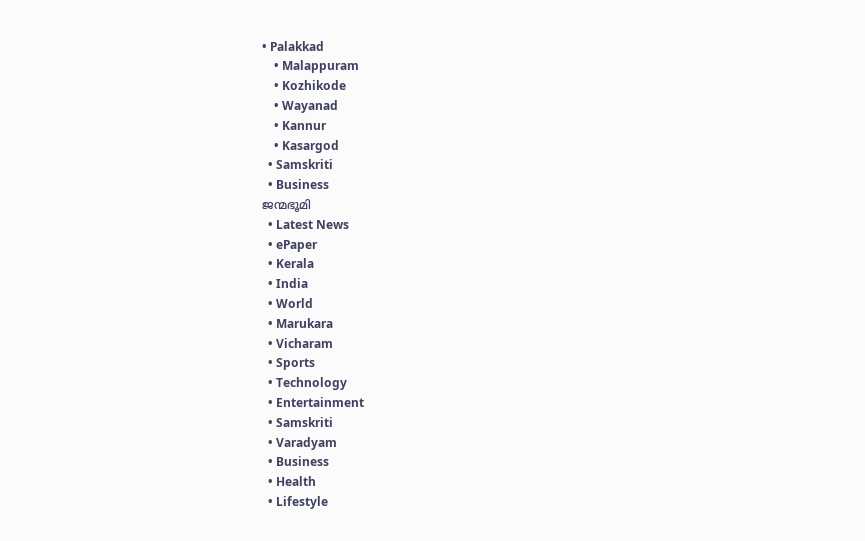• Palakkad
    • Malappuram
    • Kozhikode
    • Wayanad
    • Kannur
    • Kasargod
  • Samskriti
  • Business
ജന്മഭൂമി
  • Latest News
  • ePaper
  • Kerala
  • India
  • World
  • Marukara
  • Vicharam
  • Sports
  • Technology
  • Entertainment
  • Samskriti
  • Varadyam
  • Business
  • Health
  • Lifestyle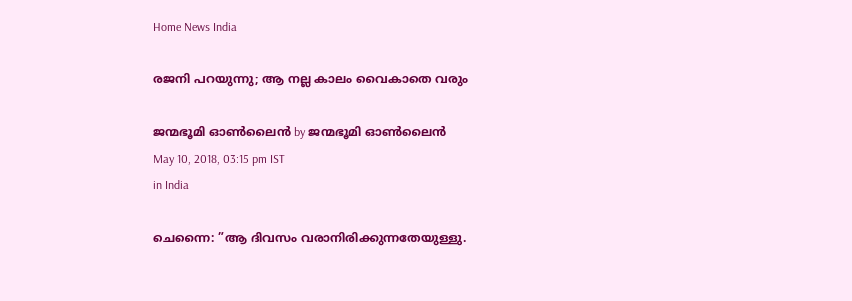Home News India

രജനി പറയുന്നു; ആ നല്ല കാലം വൈകാതെ വരും

ജന്മഭൂമി ഓണ്‍ലൈന്‍ by ജന്മഭൂമി ഓണ്‍ലൈന്‍
May 10, 2018, 03:15 pm IST
in India

ചെന്നൈ: ”ആ ദിവസം വരാനിരിക്കുന്നതേയുള്ളു.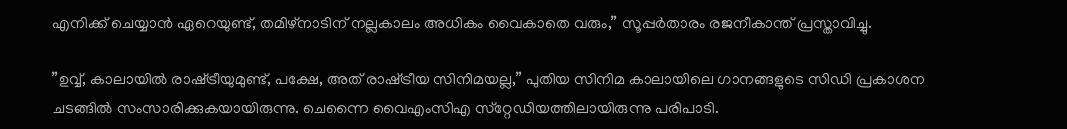എനിക്ക് ചെയ്യാന്‍ ഏറെയുണ്ട്, തമിഴ്‌നാടിന് നല്ലകാലം അധികം വൈകാതെ വരും,” സൂപ്പര്‍താരം രജനീകാന്ത് പ്രസ്താവിച്ചു.

”ഉവ്വ്, കാലായില്‍ രാഷ്‌ട്രീയുമുണ്ട്, പക്ഷേ, അത് രാഷ്‌ട്രീയ സിനിമയല്ല,” പുതിയ സിനിമ കാലായിലെ ഗാനങ്ങളുടെ സിഡി പ്രകാശന ചടങ്ങില്‍ സംസാരിക്കുകയായിരുന്നു. ചെന്നൈ വൈഎംസിഎ സ്‌റ്റേഡിയത്തിലായിരുന്നു പരിപാടി.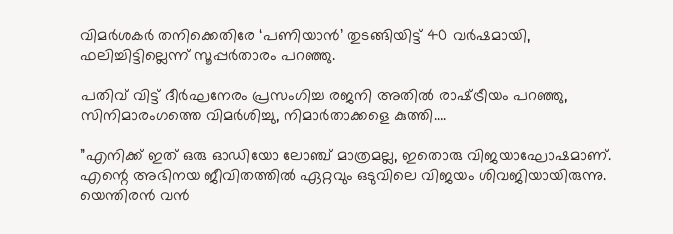വിമര്‍ശകര്‍ തനിക്കെതിരേ ‘പണിയാന്‍’ തുടങ്ങിയിട്ട് 40 വര്‍ഷമായി, ഫലിച്ചിട്ടില്ലെന്ന് സൂപ്പര്‍താരം പറഞ്ഞു.

പതിവ് വിട്ട് ദീര്‍ഘനേരം പ്രസംഗിച്ച രജനി അതില്‍ രാഷ്‌ട്രീയം പറഞ്ഞു, സിനിമാരംഗത്തെ വിമര്‍ശിച്ചു, നിമാര്‍താക്കളെ കുത്തി….

”എനിക്ക് ഇത് ഒരു ഓഡിയോ ലോഞ്ച് മാത്രമല്ല, ഇതൊരു വിജയാഘോഷമാണ്. എന്റെ അഭിനയ ജീവിതത്തില്‍ ഏറ്റവും ഒടുവിലെ വിജയം ശിവജിയായിരുന്നു. യെന്തിരന്‍ വന്‍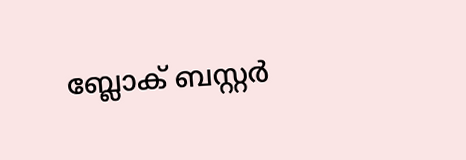ബ്ലോക് ബസ്റ്റര്‍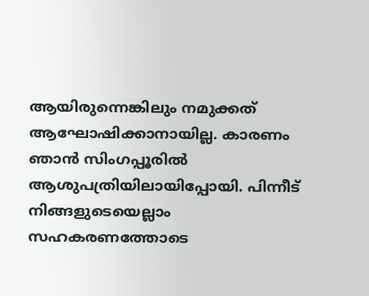ആയിരുന്നെങ്കിലും നമുക്കത് ആഘോഷിക്കാനായില്ല. കാരണം ഞാന്‍ സിംഗപ്പൂരില്‍ ആശുപത്രിയിലായിപ്പോയി. പിന്നീട് നിങ്ങളുടെയെല്ലാം സഹകരണത്തോടെ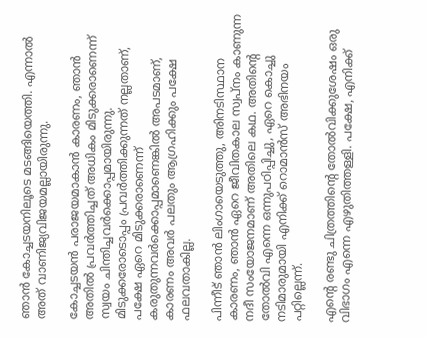ഞാന്‍ കോച്ചടയനിലൂടെ മടങ്ങിയെത്തി. എന്നാല്‍ അത് വാണിജ്യവിജയമല്ലായിരുന്നു.

കോച്ചടയന്‍ പരാജയമാകാന്‍ കാരണം, ഞാന്‍ അതില്‍ പ്രവര്‍ത്തിച്ചത് അധികം മിടുക്കരാണെന്ന് സ്വയം ചിന്തിച്ചവര്‍ക്കൊപ്പമായിരുന്നു. മിടുക്കരോടൊപ്പം പ്രവര്‍ത്തിക്കുന്നത് നല്ലതാണ്, പക്ഷേ ഏറെ മിടുക്കരാണെന്ന് കരുതുന്നവര്‍ക്കൊപ്പമാണെങ്കില്‍ അപടമാണ്, കാരണം അവര്‍ പലതും ആഗ്രഹിക്കും പക്ഷേ ഫലവതാകില്ല.

പിന്നീട് ഞാന്‍ ലിംഗായെടുത്തു, അിനടിസ്ഥാന കാരണം, ഞാന്‍ ഏറെ ജീവിതകാല സ്വപ്‌നം കാണുന്ന നദീ സംയോജനമാണ് അതിലെ കഥ. അതിന്റെ തോല്‍വി എന്നെ ഒന്നുപഠിപ്പിച്ചു, ഏറെ കൊച്ചു നടിമാരുമായി എനിക്ക് റൊമാന്‍സ് അഭിനയം പറ്റില്ലെന്ന്.

എന്റെ രണ്ടു ചിത്രത്തിന്റെ തോല്‍വിക്കുശേഷം ഒരു വിഭാഗം എന്നെ എഴുതിത്തള്ളി. പക്ഷേ, എനിക്ക്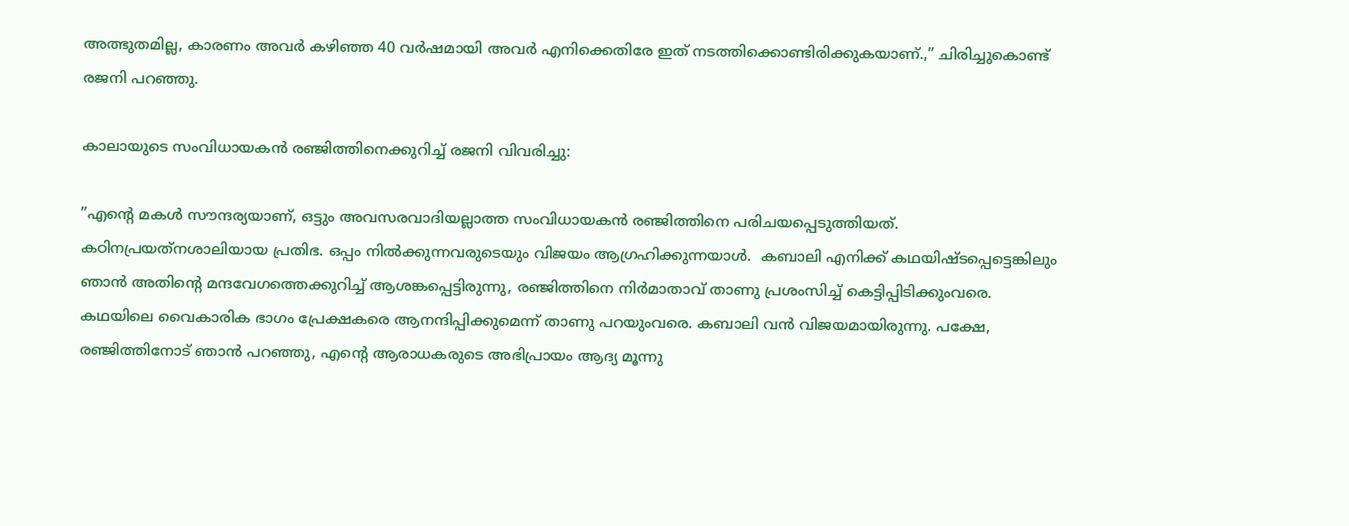അത്ഭുതമില്ല, കാരണം അവര്‍ കഴിഞ്ഞ 40 വര്‍ഷമായി അവര്‍ എനിക്കെതിരേ ഇത് നടത്തിക്കൊണ്ടിരിക്കുകയാണ്.,” ചിരിച്ചുകൊണ്ട് രജനി പറഞ്ഞു.

കാലായുടെ സംവിധായകന്‍ രഞ്ജിത്തിനെക്കുറിച്ച് രജനി വിവരിച്ചു:

”എന്റെ മകള്‍ സൗന്ദര്യയാണ്, ഒട്ടും അവസരവാദിയല്ലാത്ത സംവിധായകന്‍ രഞ്ജിത്തിനെ പരിചയപ്പെടുത്തിയത്. കഠിനപ്രയത്‌നശാലിയായ പ്രതിഭ. ഒപ്പം നില്‍ക്കുന്നവരുടെയും വിജയം ആഗ്രഹിക്കുന്നയാള്‍.  കബാലി എനിക്ക് കഥയിഷ്ടപ്പെട്ടെങ്കിലും ഞാന്‍ അതിന്റെ മന്ദവേഗത്തെക്കുറിച്ച് ആശങ്കപ്പെട്ടിരുന്നു, രഞ്ജിത്തിനെ നിര്‍മാതാവ് താണു പ്രശംസിച്ച് കെട്ടിപ്പിടിക്കുംവരെ. കഥയിലെ വൈകാരിക ഭാഗം പ്രേക്ഷകരെ ആനന്ദിപ്പിക്കുമെന്ന് താണു പറയുംവരെ. കബാലി വന്‍ വിജയമായിരുന്നു. പക്ഷേ, രഞ്ജിത്തിനോട് ഞാന്‍ പറഞ്ഞു, എന്റെ ആരാധകരുടെ അഭിപ്രായം ആദ്യ മൂന്നു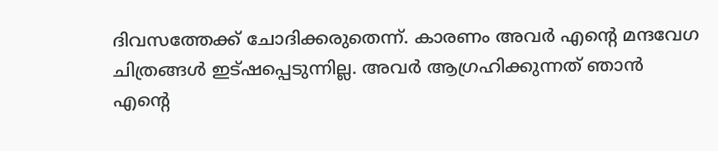ദിവസത്തേക്ക് ചോദിക്കരുതെന്ന്. കാരണം അവര്‍ എന്റെ മന്ദവേഗ ചിത്രങ്ങള്‍ ഇട്ഷപ്പെടുന്നില്ല. അവര്‍ ആഗ്രഹിക്കുന്നത് ഞാന്‍ എന്റെ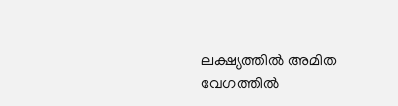ലക്ഷ്യത്തില്‍ അമിത വേഗത്തില്‍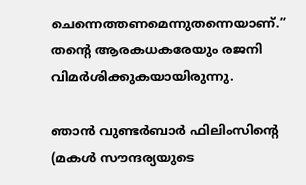ചെന്നെത്തണമെന്നുതന്നെയാണ്.” തന്റെ ആരകധകരേയും രജനി വിമര്‍ശിക്കുകയായിരുന്നു.

ഞാന്‍ വുണ്ടര്‍ബാര്‍ ഫിലിംസിന്റെ (മകള്‍ സൗന്ദര്യയുടെ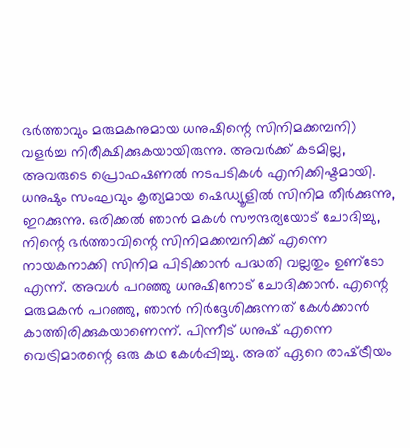ഭര്‍ത്താവും മരുമകനുമായ ധനുഷിന്റെ സിനിമക്കമ്പനി) വളര്‍ച്ച നിരീക്ഷിക്കുകയായിരുന്നു. അവര്‍ക്ക് കടമില്ല, അവരുടെ പ്രൊഫഷണല്‍ നടപടികള്‍ എനിക്കിഷ്ടമായി. ധനുഷും സംഘവും കൃത്യമായ ഷെഡ്യൂളില്‍ സിനിമ തീര്‍ക്കുന്നു, ഇറക്കുന്നു. ഒരിക്കല്‍ ഞാന്‍ മകള്‍ സൗന്ദര്യയോട് ചോദിച്ചു, നിന്റെ ഭര്‍ത്താവിന്റെ സിനിമക്കമ്പനിക്ക് എന്നെ നായകനാക്കി സിനിമ പിടിക്കാന്‍ പദ്ധതി വല്ലതും ഉണ്‌ടോ എന്ന്. അവള്‍ പറഞ്ഞു ധനുഷിനോട് ചോദിക്കാന്‍. എന്റെ മരുമകന്‍ പറഞ്ഞു, ഞാന്‍ നിര്‍ദ്ദേശിക്കുന്നത് കേള്‍ക്കാന്‍ കാത്തിരിക്കുകയാണെന്ന്. പിന്നീട് ധനുഷ് എന്നെ വെട്രിമാരന്റെ ഒരു കഥ കേള്‍പ്പിച്ചു. അത് ഏറെ രാഷ്‌ട്രീയം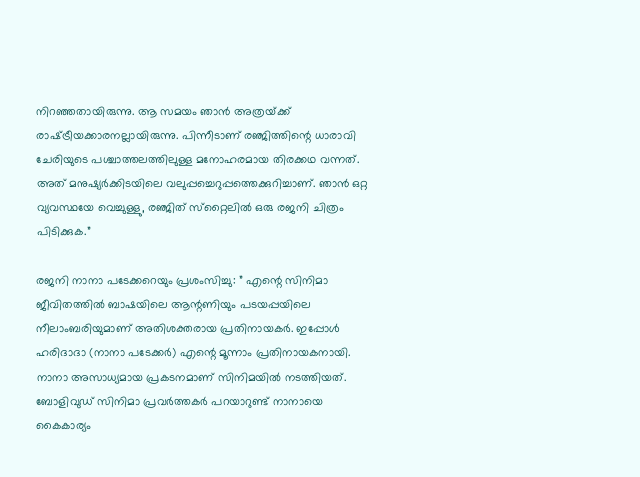നിറഞ്ഞതായിരുന്നു. ആ സമയം ഞാന്‍ അത്രയ്‌ക്ക് രാഷ്‌ട്രീയക്കാരനല്ലായിരുന്നു. പിന്നീടാണ് രഞ്ജിത്തിന്റെ ധാരാവി ചേരിയുടെ പശ്ചാത്തലത്തിലുള്ള മനോഹരമായ തിരക്കഥ വന്നത്. അത് മനുഷ്യര്‍ക്കിടയിലെ വലുപ്പച്ചെറുപ്പത്തെക്കുറിച്ചാണ്. ഞാന്‍ ഒറ്റ വ്യവസ്ഥയേ വെച്ചുള്ളു, രഞ്ജിത് സ്‌റ്റൈലില്‍ ഒരു രജനി ചിത്രം പിടിക്കുക.”

രജനി നാനാ പടേക്കറെയും പ്രശംസിച്ചു: ” എന്റെ സിനിമാ ജീവിതത്തില്‍ ബാഷയിലെ ആന്റണിയും പടയപ്പയിലെ നീലാംബരിയുമാണ് അതിശക്തരായ പ്രതിനായകര്‍. ഇപ്പോള്‍ ഹരിദാദാ (നാനാ പടേക്കര്‍) എന്റെ മൂന്നാം പ്രതിനായകനായി. നാനാ അസാധ്യമായ പ്രകടനമാണ് സിനിമയില്‍ നടത്തിയത്. ബോളിവുഡ് സിനിമാ പ്രവര്‍ത്തകര്‍ പറയാറുണ്ട് നാനായെ കൈകാര്യം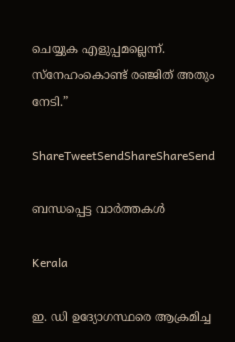ചെയ്യുക എളുപ്പമല്ലെന്ന്. സ്‌നേഹംകൊണ്ട് രഞ്ജിത് അതും നേടി.”

ShareTweetSendShareShareSend

ബന്ധപ്പെട്ട വാര്‍ത്തകള്‍

Kerala

ഇ. ഡി ഉദ്യോഗസ്ഥരെ ആക്രമിച്ച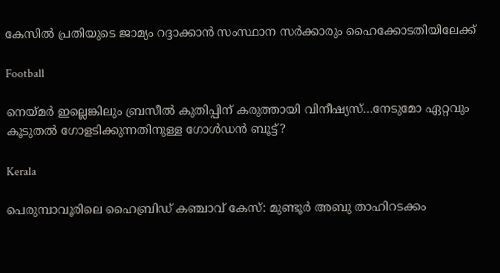കേസില്‍ പ്രതിയുടെ ജാമ്യം റദ്ദാക്കാന്‍ സംസ്ഥാന സര്‍ക്കാരും ഹൈക്കോടതിയിലേക്ക്

Football

നെയ്‌മര്‍ ഇല്ലെങ്കിലും ബ്രസീല്‍ കുതിപ്പിന് കരുത്തായി വിനീഷ്യസ്…നേടുമോ ഏറ്റവും കൂടുതല്‍ ഗോളടിക്കുന്നതിനുള്ള ഗോള്‍ഡന്‍ ബൂട്ട്?

Kerala

പെരുമ്പാവൂരിലെ ഹൈബ്രിഡ് കഞ്ചാവ് കേസ്: മുണ്ടൂർ അബു താഹിറടക്കം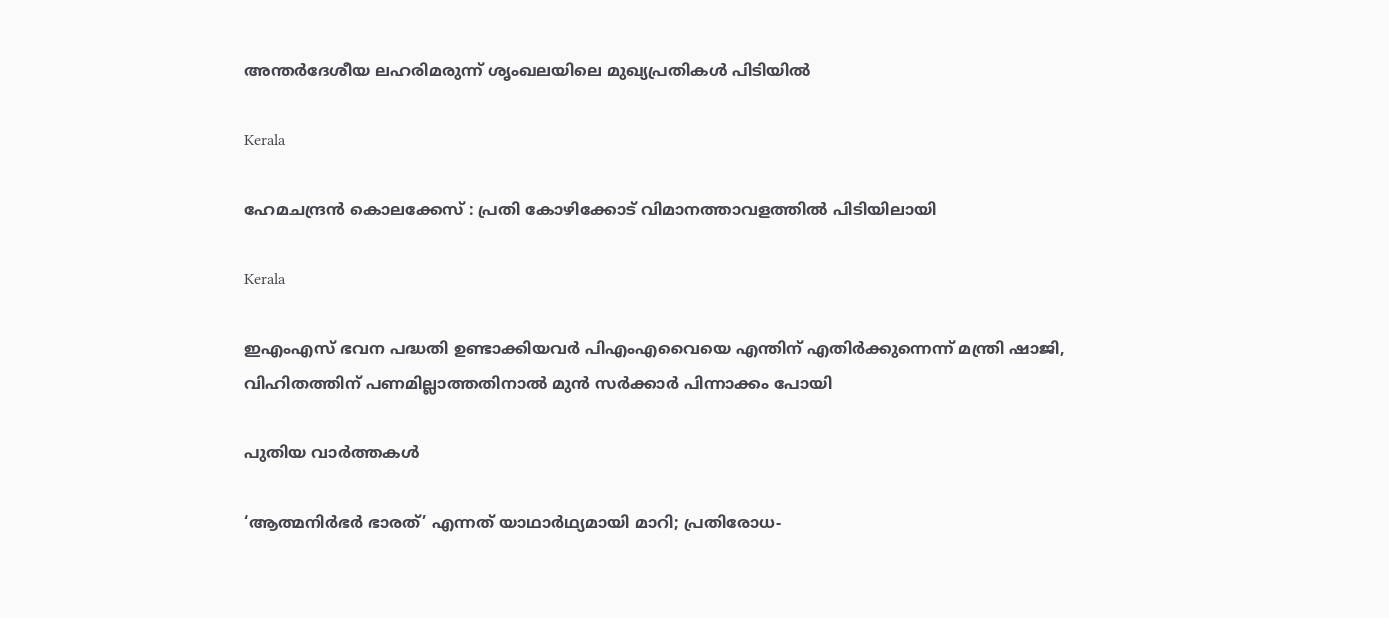അന്തർദേശീയ ലഹരിമരുന്ന് ശൃംഖലയിലെ മുഖ്യപ്രതികൾ പിടിയിൽ

Kerala

ഹേമചന്ദ്രന്‍ കൊലക്കേസ് : പ്രതി കോഴിക്കോട് വിമാനത്താവളത്തില്‍ പിടിയിലായി

Kerala

ഇഎംഎസ് ഭവന പദ്ധതി ഉണ്ടാക്കിയവര്‍ പിഎംഎവൈയെ എന്തിന് എതിര്‍ക്കുന്നെന്ന് മന്ത്രി ഷാജി, വിഹിതത്തിന് പണമില്ലാത്തതിനാല്‍ മുന്‍ സര്‍ക്കാര്‍ പിന്നാക്കം പോയി

പുതിയ വാര്‍ത്തകള്‍

‘ആത്മനിർഭർ ഭാരത്’ എന്നത് യാഥാർഥ്യമായി മാറി; പ്രതിരോധ-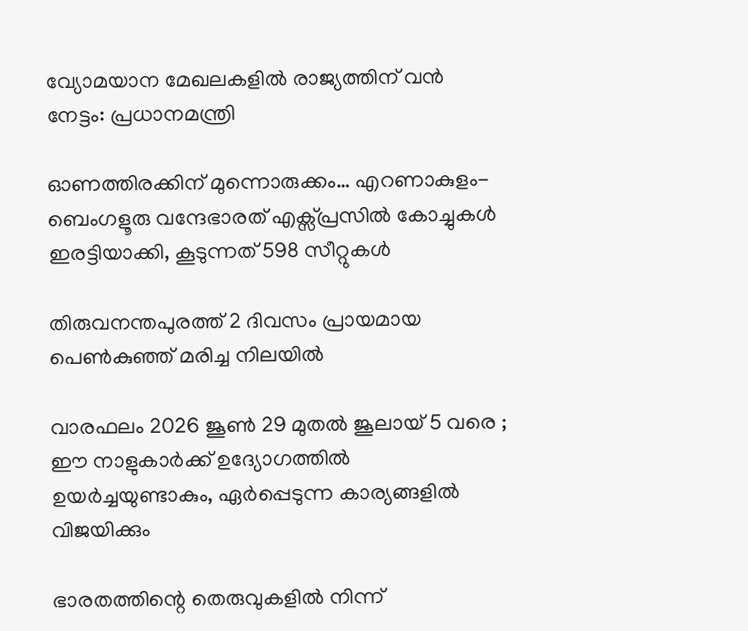വ്യോമയാന മേഖലകളില്‍ രാജ്യത്തിന് വന്‍ നേട്ടം: പ്രധാനമന്ത്രി

ഓണത്തിരക്കിന് മുന്നൊരുക്കം… എറണാകുളം-ബെംഗളൂരു വന്ദേഭാരത് എക്സ്പ്രസിൽ കോച്ചുകൾ ഇരട്ടിയാക്കി, കൂടുന്നത് 598 സീറ്റുകള്‍

തിരുവനന്തപുരത്ത് 2 ദിവസം പ്രായമായ പെണ്‍കുഞ്ഞ് മരിച്ച നിലയില്‍

വാരഫലം 2026 ജൂണ്‍ 29 മുതല്‍ ജൂലായ് 5 വരെ ; ഈ നാളുകാര്‍ക്ക് ഉദ്യോഗത്തില്‍ ഉയര്‍ച്ചയുണ്ടാകും, ഏര്‍പ്പെടുന്ന കാര്യങ്ങളില്‍ വിജയിക്കും

ഭാരതത്തിന്റെ തെരുവുകളില്‍ നിന്ന്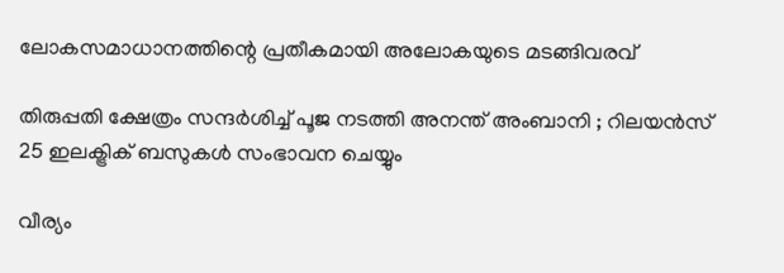ലോകസമാധാനത്തിന്റെ പ്രതീകമായി അലോകയുടെ മടങ്ങിവരവ്

തിരുപ്പതി ക്ഷേത്രം സന്ദർശിച്ച് പൂജ നടത്തി അനന്ത് അംബാനി ; റിലയൻസ് 25 ഇലക്ട്രിക് ബസുകൾ സംഭാവന ചെയ്യും

വീര്യം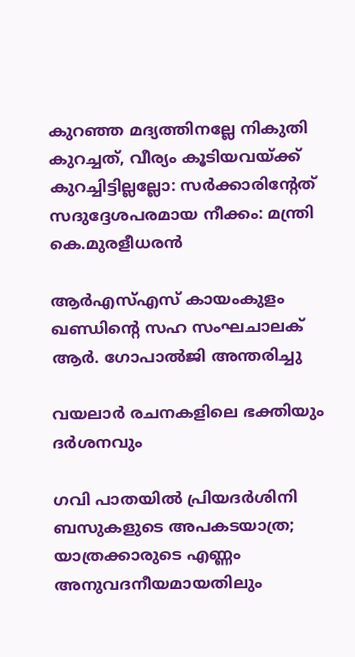കുറഞ്ഞ മദ്യത്തിനല്ലേ നികുതി കുറച്ചത്, വീര്യം കൂടിയവയ്‌ക്ക് കുറച്ചിട്ടില്ലല്ലോ: സർക്കാരിന്റേത് സദുദ്ദേശപരമായ നീക്കം: മന്ത്രി കെ.മുരളീധരൻ

ആർഎസ്‌എസ്‌ കായംകുളം ഖണ്ഡിന്റെ സഹ സംഘചാലക് ആർ. ഗോപാൽജി അന്തരിച്ചു

വയലാര്‍ രചനകളിലെ ഭക്തിയും ദര്‍ശനവും

ഗവി പാതയിൽ പ്രിയദർശിനി ബസുകളുടെ അപകടയാത്ര; യാത്രക്കാരുടെ എണ്ണം അനുവദനീയമായതിലും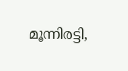മൂന്നിരട്ടി,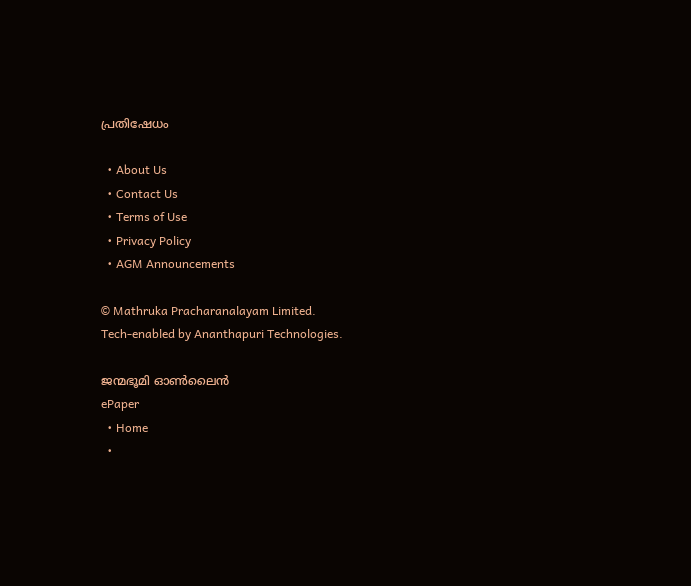പ്രതിഷേധം

  • About Us
  • Contact Us
  • Terms of Use
  • Privacy Policy
  • AGM Announcements

© Mathruka Pracharanalayam Limited.
Tech-enabled by Ananthapuri Technologies.

ജന്മഭൂമി ഓണ്‍ലൈന്‍
ePaper
  • Home
  •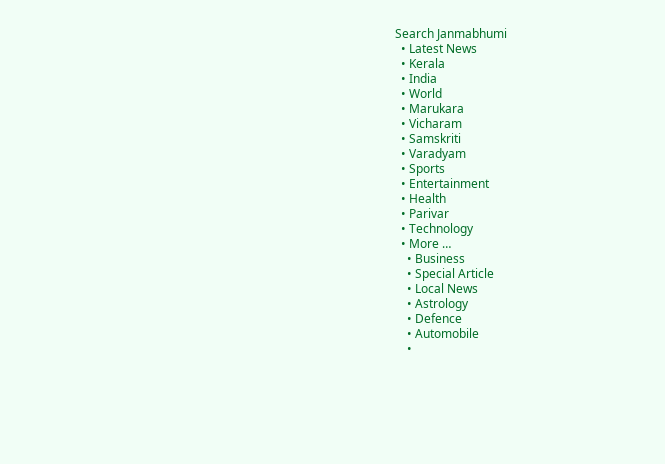Search Janmabhumi
  • Latest News
  • Kerala
  • India
  • World
  • Marukara
  • Vicharam
  • Samskriti
  • Varadyam
  • Sports
  • Entertainment
  • Health
  • Parivar
  • Technology
  • More …
    • Business
    • Special Article
    • Local News
    • Astrology
    • Defence
    • Automobile
    •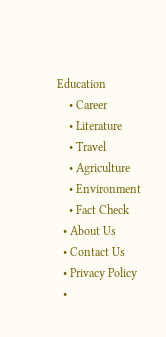Education
    • Career
    • Literature
    • Travel
    • Agriculture
    • Environment
    • Fact Check
  • About Us
  • Contact Us
  • Privacy Policy
  •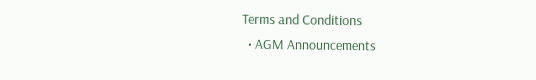Terms and Conditions
  • AGM Announcements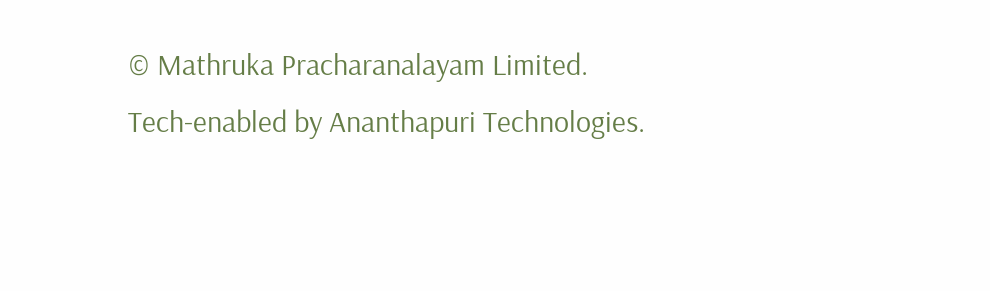© Mathruka Pracharanalayam Limited.
Tech-enabled by Ananthapuri Technologies.